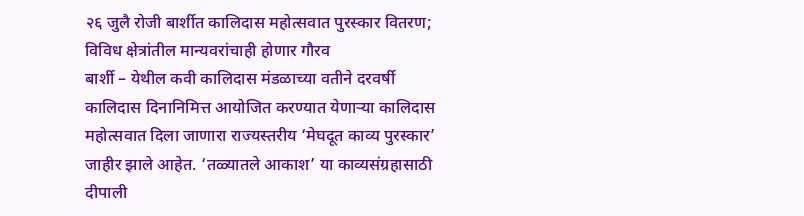२६ जुलै रोजी बार्शीत कालिदास महोत्सवात पुरस्कार वितरण; विविध क्षेत्रांतील मान्यवरांचाही होणार गौरव
बार्शी – येथील कवी कालिदास मंडळाच्या वतीने दरवर्षी कालिदास दिनानिमित्त आयोजित करण्यात येणाऱ्या कालिदास महोत्सवात दिला जाणारा राज्यस्तरीय ‘मेघदूत काव्य पुरस्कार’ जाहीर झाले आहेत. ‘तळ्यातले आकाश’ या काव्यसंग्रहासाठी दीपाली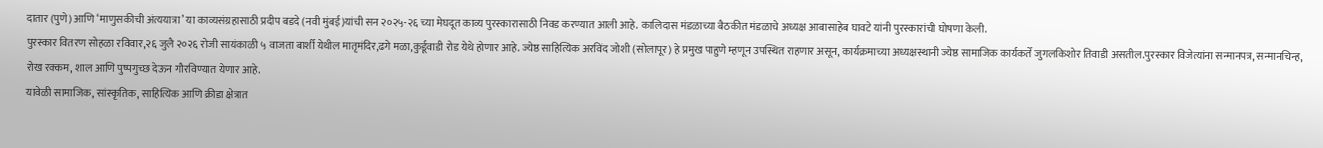दातार (पुणे) आणि ‘माणुसकीची अंत्ययात्रा’ या काव्यसंग्रहासाठी प्रदीप बडदे (नवी मुंबई)यांची सन २०२५-२६ च्या मेघदूत काव्य पुरस्कारासाठी निवड करण्यात आली आहे. कालिदास मंडळाच्या बैठकीत मंडळाचे अध्यक्ष आबासाहेब घावटे यांनी पुरस्कारांची घोषणा केली.
पुरस्कार वितरण सोहळा रविवार,२६ जुलै २०२६ रोजी सायंकाळी ५ वाजता बार्शी येथील मातृमंदिर,ढगे मळा,कुर्डूवाडी रोड येथे होणार आहे. ज्येष्ठ साहित्यिक अरविंद जोशी (सोलापूर) हे प्रमुख पाहुणे म्हणून उपस्थित राहणार असून, कार्यक्रमाच्या अध्यक्षस्थानी ज्येष्ठ सामाजिक कार्यकर्ते जुगलकिशोर तिवाडी असतील.पुरस्कार विजेत्यांना सन्मानपत्र, सन्मानचिन्ह, रोख रक्कम, शाल आणि पुष्पगुच्छ देऊन गौरविण्यात येणार आहे.
यावेळी सामाजिक, सांस्कृतिक, साहित्यिक आणि क्रीडा क्षेत्रात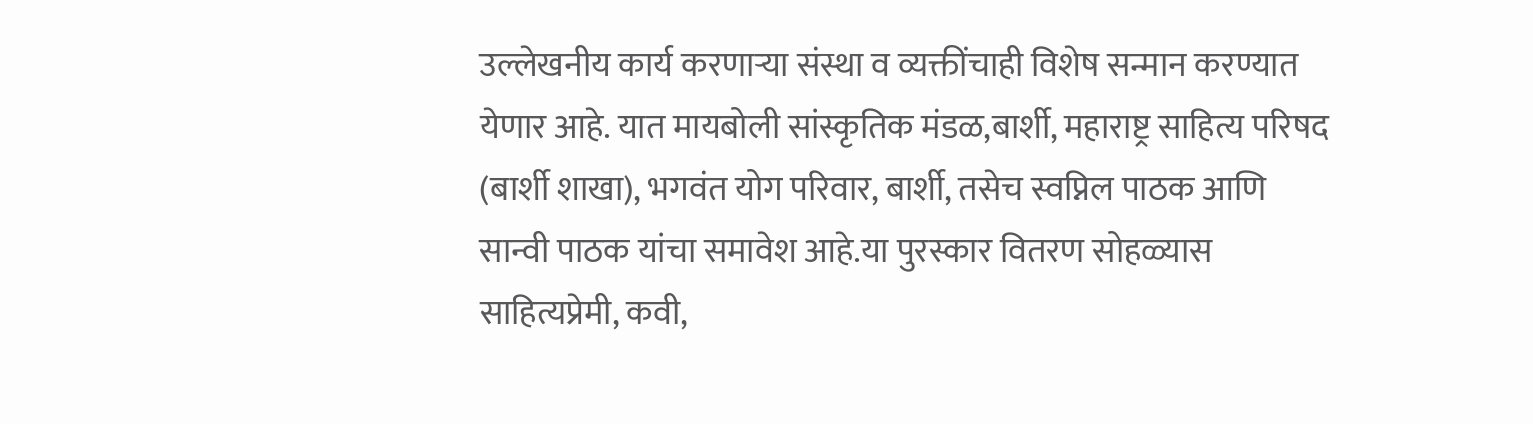उल्लेखनीय कार्य करणाऱ्या संस्था व व्यक्तींचाही विशेष सन्मान करण्यात येणार आहे. यात मायबोली सांस्कृतिक मंडळ,बार्शी, महाराष्ट्र साहित्य परिषद (बार्शी शाखा), भगवंत योग परिवार, बार्शी, तसेच स्वप्निल पाठक आणि सान्वी पाठक यांचा समावेश आहे.या पुरस्कार वितरण सोहळ्यास साहित्यप्रेमी, कवी,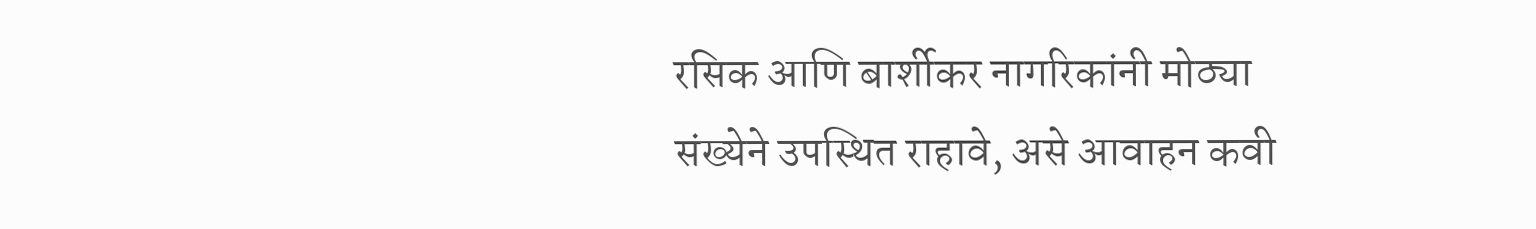रसिक आणि बार्शीकर नागरिकांनी मोठ्या संख्येने उपस्थित राहावे, असे आवाहन कवी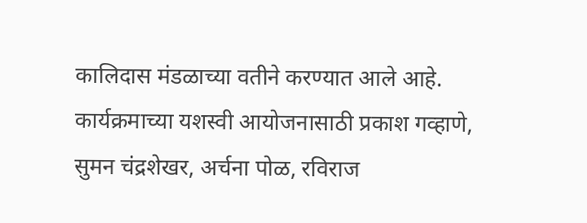कालिदास मंडळाच्या वतीने करण्यात आले आहे.
कार्यक्रमाच्या यशस्वी आयोजनासाठी प्रकाश गव्हाणे, सुमन चंद्रशेखर, अर्चना पोळ, रविराज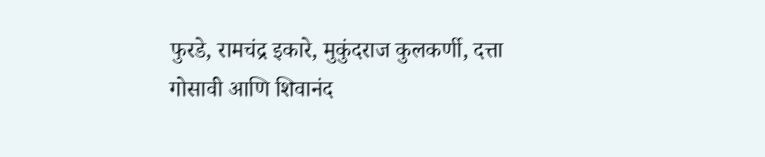फुरडे, रामचंद्र इकारे, मुकुंदराज कुलकर्णी, दत्ता गोसावी आणि शिवानंद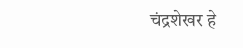चंद्रशेखर हे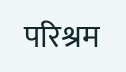परिश्रम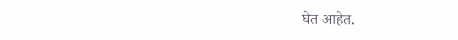घेत आहेत.